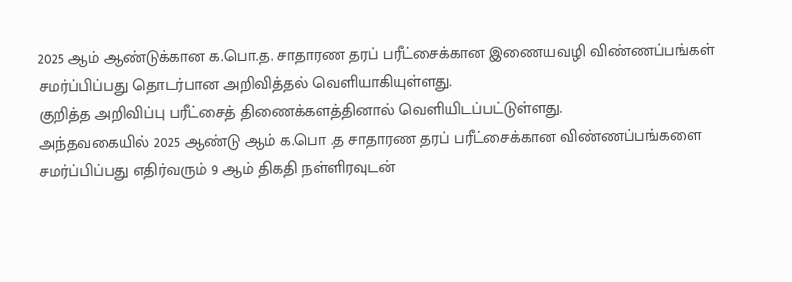2025 ஆம் ஆண்டுக்கான க.பொ.த. சாதாரண தரப் பரீட்சைக்கான இணையவழி விண்ணப்பங்கள் சமர்ப்பிப்பது தொடர்பான அறிவித்தல் வெளியாகியுள்ளது.
குறித்த அறிவிப்பு பரீட்சைத் திணைக்களத்தினால் வெளியிடப்பட்டுள்ளது.
அந்தவகையில் 2025 ஆண்டு ஆம் க.பொ .த சாதாரண தரப் பரீட்சைக்கான விண்ணப்பங்களை சமர்ப்பிப்பது எதிர்வரும் 9 ஆம் திகதி நள்ளிரவுடன்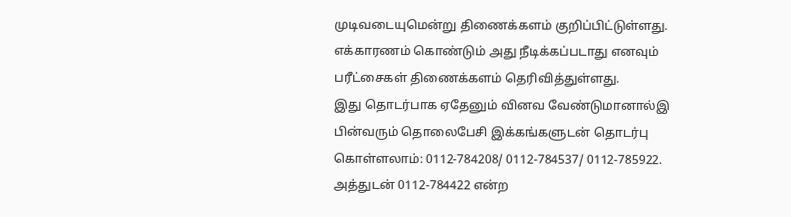முடிவடையுமென்று திணைக்களம் குறிப்பிட்டுள்ளது.
எக்காரணம் கொண்டும் அது நீடிக்கப்படாது எனவும் பரீட்சைகள் திணைக்களம் தெரிவித்துள்ளது.
இது தொடர்பாக ஏதேனும் வினவ வேண்டுமானால்இ பின்வரும் தொலைபேசி இக்கங்களுடன் தொடர்பு கொள்ளலாம்: 0112-784208/ 0112-784537/ 0112-785922.
அத்துடன் 0112-784422 என்ற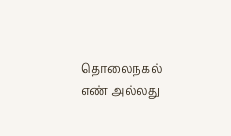தொலைநகல் எண் அல்லது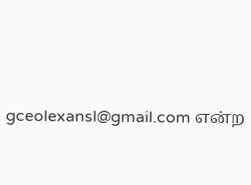gceolexansl@gmail.com என்ற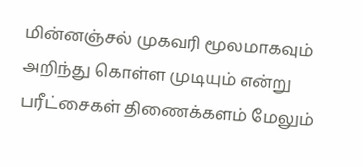மின்னஞ்சல் முகவரி மூலமாகவும் அறிந்து கொள்ள முடியும் என்று பரீட்சைகள் திணைக்களம் மேலும்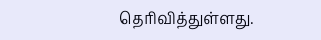தெரிவித்துள்ளது.